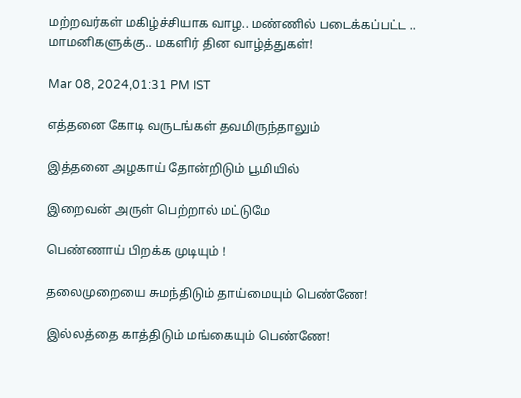மற்றவர்கள் மகிழ்ச்சியாக வாழ.. மண்ணில் படைக்கப்பட்ட .. மாமனிகளுக்கு.. மகளிர் தின வாழ்த்துகள்!

Mar 08, 2024,01:31 PM IST

எத்தனை கோடி வருடங்கள் தவமிருந்தாலும்

இத்தனை அழகாய் தோன்றிடும் பூமியில்

இறைவன் அருள் பெற்றால் மட்டுமே

பெண்ணாய் பிறக்க முடியும் !

தலைமுறையை சுமந்திடும் தாய்மையும் பெண்ணே!

இல்லத்தை காத்திடும் மங்கையும் பெண்ணே!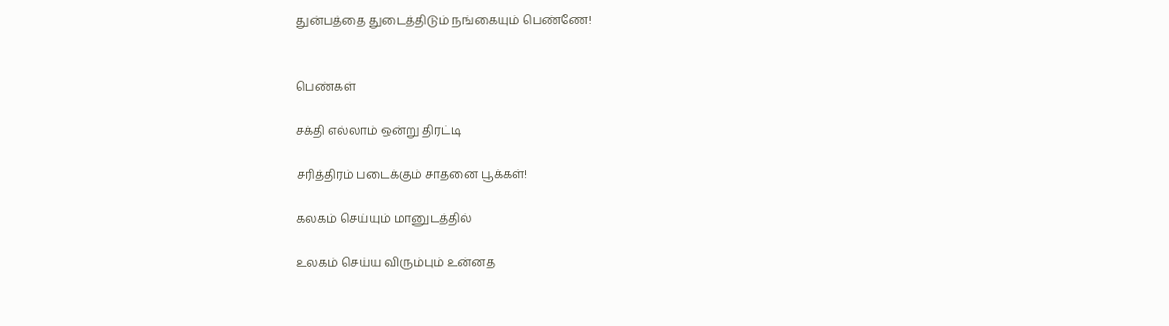துன்பத்தை துடைத்திடும் நங்கையும் பெண்ணே!


பெண்கள்

சக்தி எல்லாம் ஒன்று திரட்டி

சரித்திரம் படைக்கும் சாதனை பூக்கள்!

கலகம் செய்யும் மானுடத்தில்

உலகம் செய்ய விரும்பும் உன்னத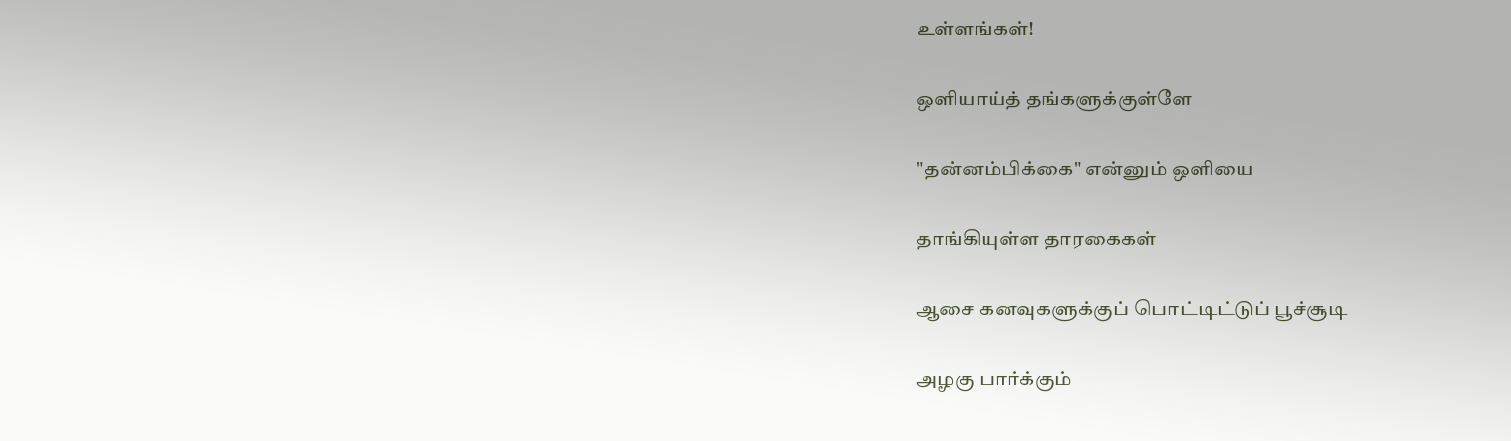உள்ளங்கள்!

ஒளியாய்த் தங்களுக்குள்ளே

"தன்னம்பிக்கை" என்னும் ஒளியை

தாங்கியுள்ள தாரகைகள்

ஆசை கனவுகளுக்குப் பொட்டிட்டுப் பூச்சூடி

அழகு பார்க்கும்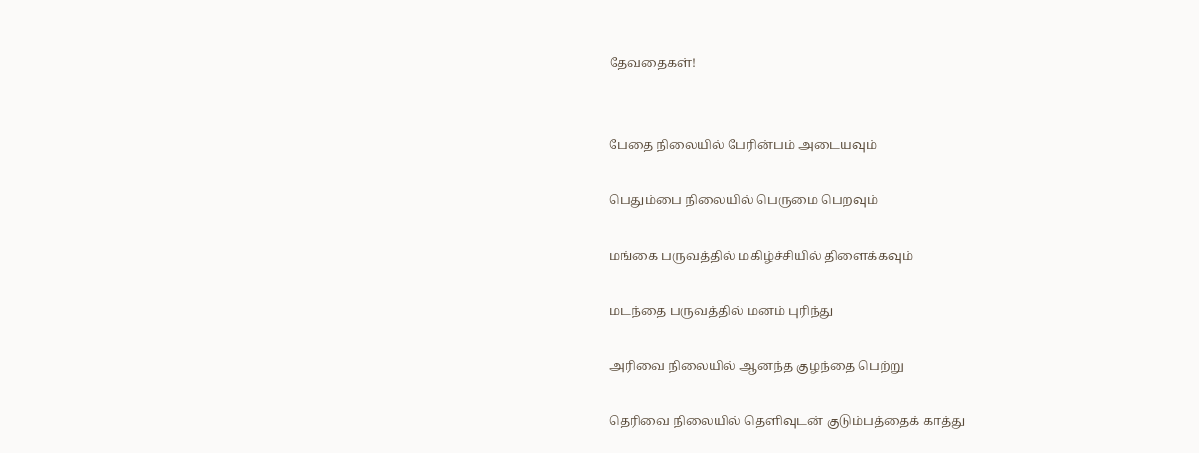தேவதைகள்!


பேதை நிலையில் பேரின்பம் அடையவும்

பெதும்பை நிலையில் பெருமை பெறவும்

மங்கை பருவத்தில் மகிழ்ச்சியில் திளைக்கவும்

மடந்தை பருவத்தில் மனம் புரிந்து

அரிவை நிலையில் ஆனந்த குழந்தை பெற்று

தெரிவை நிலையில் தெளிவுடன் குடும்பத்தைக் காத்து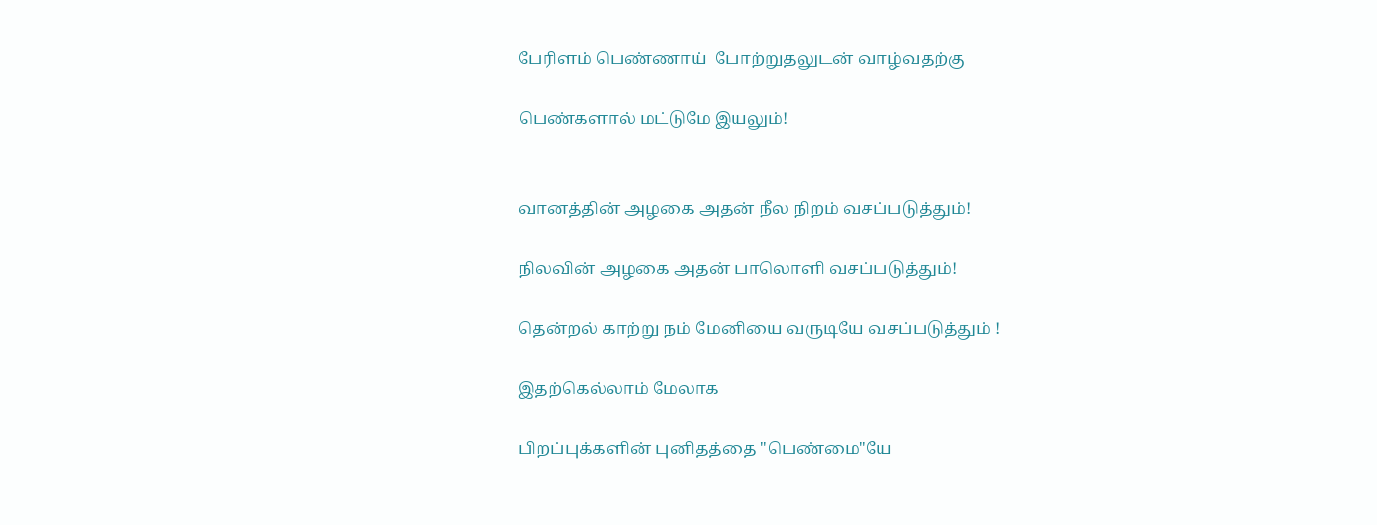பேரிளம் பெண்ணாய்  போற்றுதலுடன் வாழ்வதற்கு

பெண்களால் மட்டுமே இயலும்!


வானத்தின் அழகை அதன் நீல நிறம் வசப்படுத்தும்!

நிலவின் அழகை அதன் பாலொளி வசப்படுத்தும்!

தென்றல் காற்று நம் மேனியை வருடியே வசப்படுத்தும் !

இதற்கெல்லாம் மேலாக

பிறப்புக்களின் புனிதத்தை "பெண்மை"யே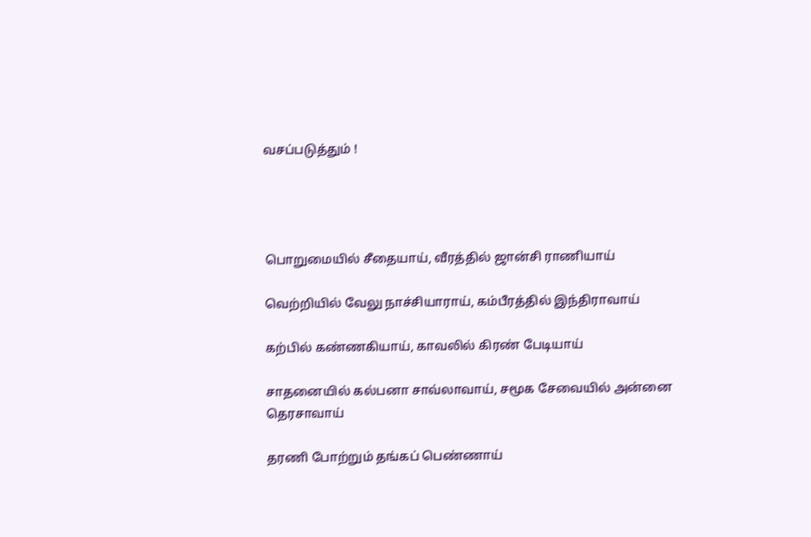வசப்படுத்தும் !




பொறுமையில் சீதையாய், வீரத்தில் ஜான்சி ராணியாய்

வெற்றியில் வேலு நாச்சியாராய், கம்பீரத்தில் இந்திராவாய்

கற்பில் கண்ணகியாய், காவலில் கிரண் பேடியாய்

சாதனையில் கல்பனா சாவ்லாவாய், சமூக சேவையில் அன்னை தெரசாவாய்

தரணி போற்றும் தங்கப் பெண்ணாய்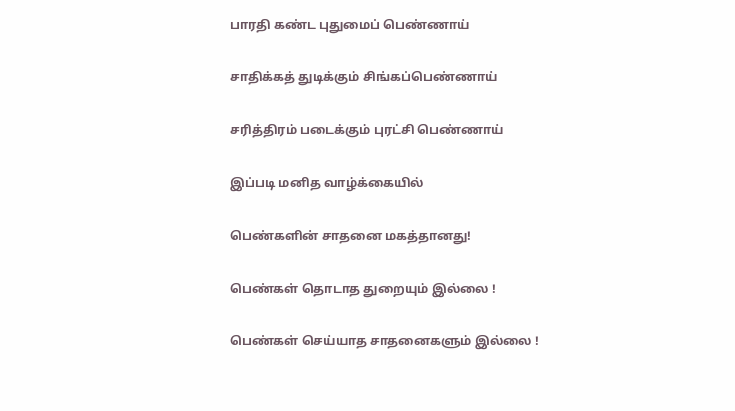பாரதி கண்ட புதுமைப் பெண்ணாய்

சாதிக்கத் துடிக்கும் சிங்கப்பெண்ணாய்

சரித்திரம் படைக்கும் புரட்சி பெண்ணாய்

இப்படி மனித வாழ்க்கையில்

பெண்களின் சாதனை மகத்தானது!

பெண்கள் தொடாத துறையும் இல்லை !

பெண்கள் செய்யாத சாதனைகளும் இல்லை !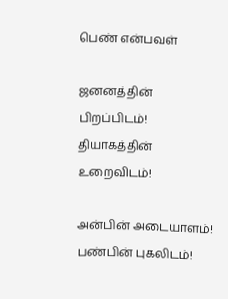பெண் என்பவள்

ஜனனத்தின் பிறப்பிடம்! தியாகத்தின் உறைவிடம்!

அன்பின் அடையாளம்! பண்பின் புகலிடம்!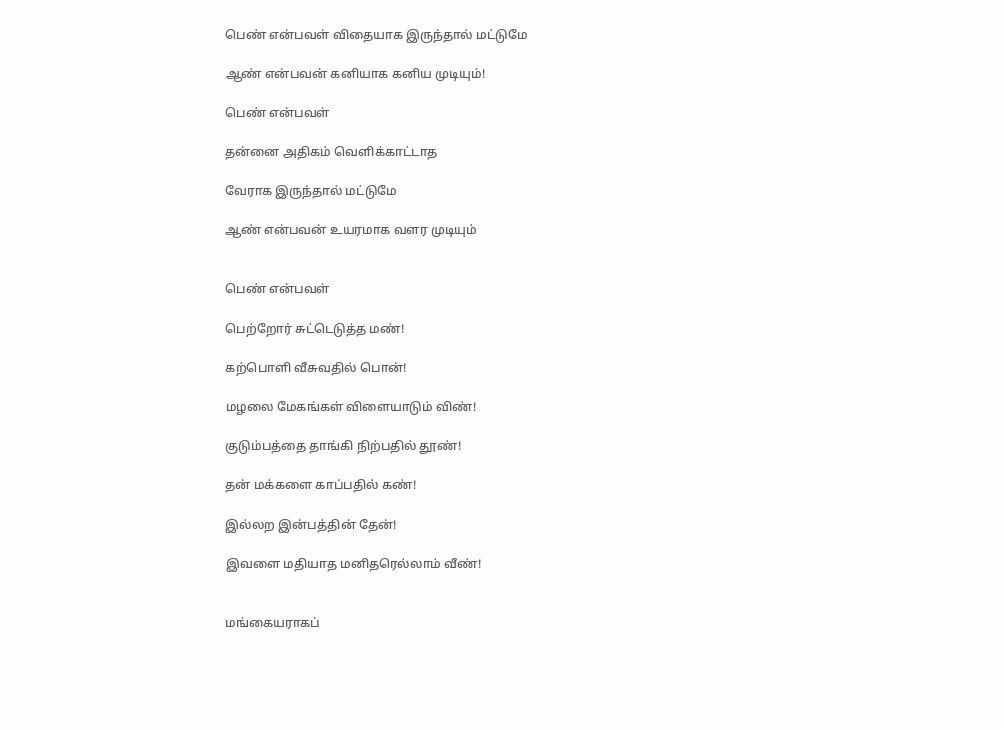பெண் என்பவள் விதையாக இருந்தால் மட்டுமே

ஆண் என்பவன் கனியாக கனிய முடியும்!

பெண் என்பவள்

தன்னை அதிகம் வெளிக்காட்டாத

வேராக இருந்தால் மட்டுமே

ஆண் என்பவன் உயரமாக வளர முடியும்


பெண் என்பவள்

பெற்றோர் சுட்டெடுத்த மண்!

கற்பொளி வீசுவதில் பொன்!

மழலை மேகங்கள் விளையாடும் விண்!

குடும்பத்தை தாங்கி நிற்பதில் தூண்!

தன் மக்களை காப்பதில் கண்!

இல்லற இன்பத்தின் தேன்!

இவளை மதியாத மனிதரெல்லாம் வீண்!


மங்கையராகப்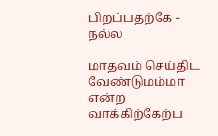பிறப்பதற்கே - நல்ல

மாதவம் செய்திட வேண்டுமம்மா என்ற வாக்கிற்கேற்ப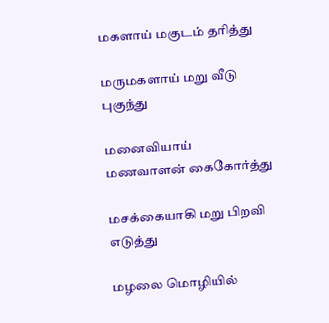மகளாய் மகுடம் தரித்து

மருமகளாய் மறு வீடு புகுந்து

மனைவியாய் மணவாளன் கைகோர்த்து

மசக்கையாகி மறு பிறவி எடுத்து

மழலை மொழியில்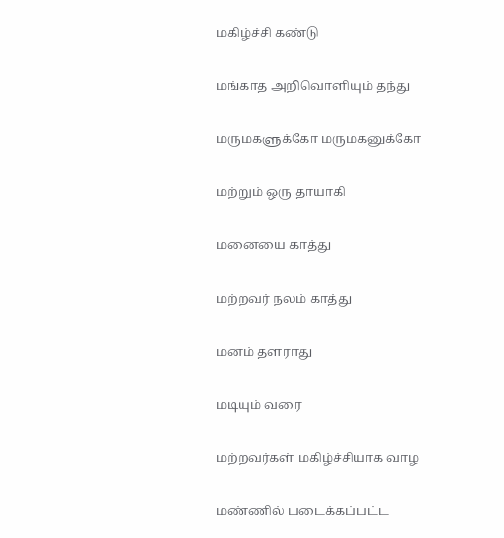மகிழ்ச்சி கண்டு

மங்காத அறிவொளியும் தந்து

மருமகளுக்கோ மருமகனுக்கோ

மற்றும் ஒரு தாயாகி

மனையை காத்து

மற்றவர் நலம் காத்து

மனம் தளராது

மடியும் வரை

மற்றவர்கள் மகிழ்ச்சியாக வாழ

மண்ணில் படைக்கப்பட்ட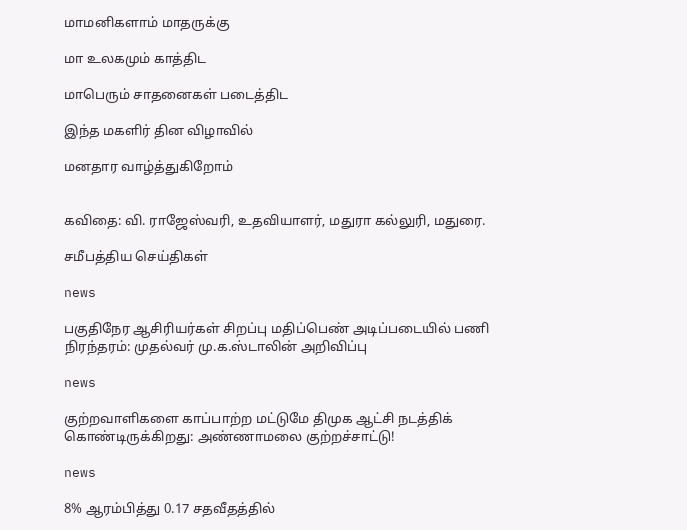மாமனிகளாம் மாதருக்கு

மா உலகமும் காத்திட

மாபெரும் சாதனைகள் படைத்திட

இந்த மகளிர் தின விழாவில்

மனதார வாழ்த்துகிறோம்


கவிதை: வி. ராஜேஸ்வரி, உதவியாளர், மதுரா கல்லுரி, மதுரை.

சமீபத்திய செய்திகள்

news

பகுதிநேர ஆசிரியர்கள் சிறப்பு மதிப்பெண் அடிப்படையில் பணி நிரந்தரம்: முதல்வர் மு.க.ஸ்டாலின் அறிவிப்பு

news

குற்றவாளிகளை காப்பாற்ற மட்டுமே திமுக ஆட்சி நடத்திக் கொண்டிருக்கிறது: அண்ணாமலை குற்றச்சாட்டு!

news

8% ஆரம்பித்து 0.17 சதவீதத்தில்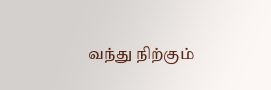வந்து நிற்கும்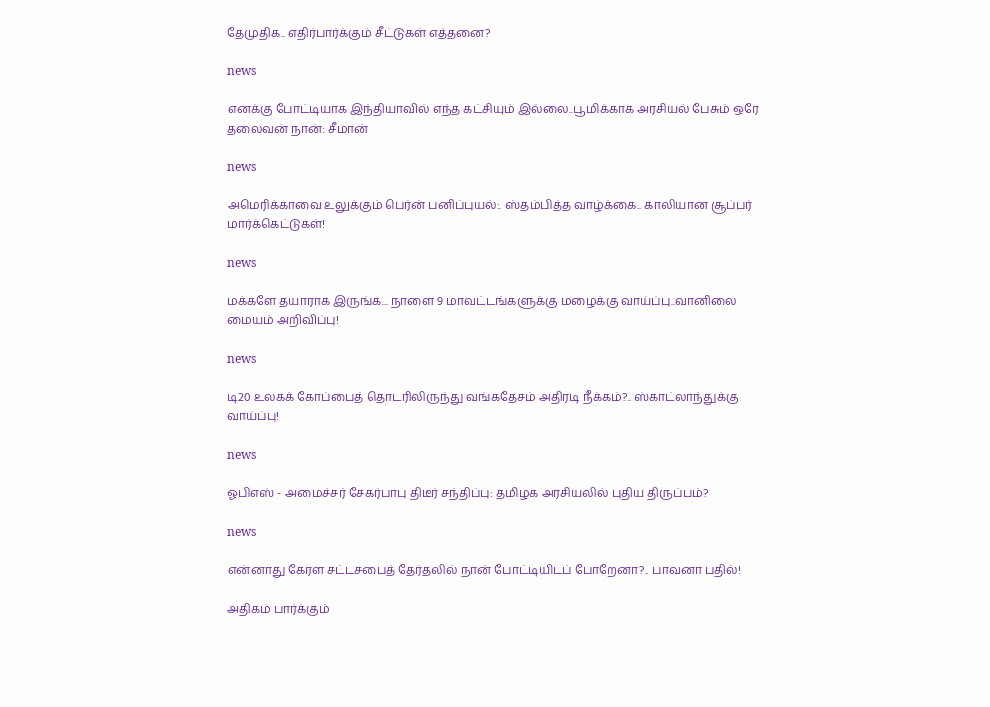தேமுதிக.. எதிர்பார்க்கும் சீட்டுகள் எத்தனை?

news

எனக்கு போட்டியாக இந்தியாவில் எந்த கட்சியும் இல்லை..பூமிக்காக அரசியல் பேசும் ஒரே தலைவன் நான்: சீமான்

news

அமெரிக்காவை உலுக்கும் பெர்ன் பனிப்புயல்:. ஸ்தம்பித்த வாழ்க்கை.. காலியான சூப்பர் மார்க்கெட்டுகள்!

news

மக்களே தயாராக இருங்க... நாளை 9 மாவட்டங்களுக்கு மழைக்கு வாய்ப்பு..வானிலை மையம் அறிவிப்பு!

news

டி20 உலகக் கோப்பைத் தொடரிலிருந்து வங்கதேசம் அதிரடி நீக்கம்?.. ஸ்காட்லாந்துக்கு வாய்ப்பு!

news

ஓபிஎஸ் - அமைச்சர் சேகர்பாபு திடீர் சந்திப்பு: தமிழக அரசியலில் புதிய திருப்பம்?

news

என்னாது கேரள சட்டசபைத் தேர்தலில் நான் போட்டியிடப் போறேனா?.. பாவனா பதில்!

அதிகம் பார்க்கும்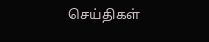செய்திகள்